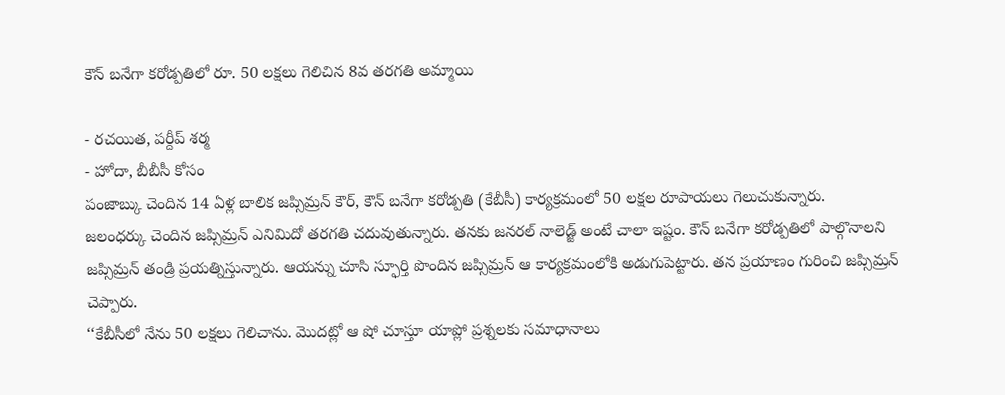కౌన్ బనేగా కరోడ్పతిలో రూ. 50 లక్షలు గెలిచిన 8వ తరగతి అమ్మాయి

- రచయిత, పర్దీప్ శర్మ
- హోదా, బీబీసీ కోసం
పంజాబ్కు చెందిన 14 ఏళ్ల బాలిక జప్సిమ్రన్ కౌర్, కౌన్ బనేగా కరోడ్పతి (కేబీసీ) కార్యక్రమంలో 50 లక్షల రూపాయలు గెలుచుకున్నారు.
జలంధర్కు చెందిన జప్సిమ్రన్ ఎనిమిదో తరగతి చదువుతున్నారు. తనకు జనరల్ నాలెడ్జ్ అంటే చాలా ఇష్టం. కౌన్ బనేగా కరోడ్పతిలో పాల్గొనాలని జప్సిమ్రన్ తండ్రి ప్రయత్నిస్తున్నారు. ఆయన్ను చూసి స్ఫూర్తి పొందిన జప్సిమ్రన్ ఆ కార్యక్రమంలోకి అడుగుపెట్టారు. తన ప్రయాణం గురించి జప్సిమ్రన్ చెప్పారు.
‘‘కేబీసీలో నేను 50 లక్షలు గెలిచాను. మొదట్లో ఆ షో చూస్తూ యాప్లో ప్రశ్నలకు సమాధానాలు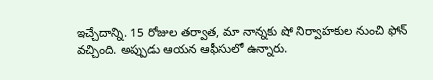ఇచ్చేదాన్ని. 15 రోజుల తర్వాత, మా నాన్నకు షో నిర్వాహకుల నుంచి ఫోన్ వచ్చింది. అప్పుడు ఆయన ఆఫీసులో ఉన్నారు.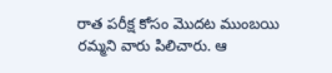రాత పరీక్ష కోసం మొదట ముంబయి రమ్మని వారు పిలిచారు. ఆ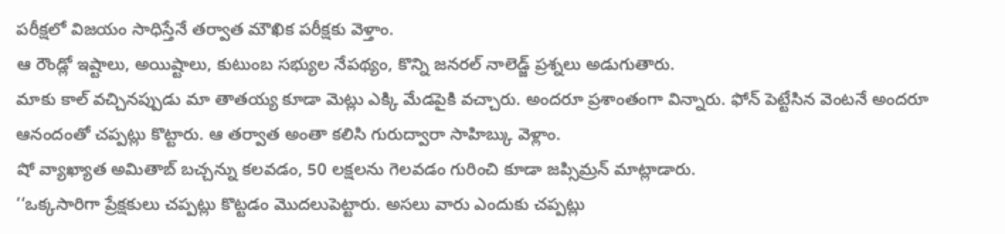పరీక్షలో విజయం సాధిస్తేనే తర్వాత మౌఖిక పరీక్షకు వెళ్తాం.
ఆ రౌండ్లో ఇష్టాలు, అయిష్టాలు, కుటుంబ సభ్యుల నేపథ్యం, కొన్ని జనరల్ నాలెడ్జ్ ప్రశ్నలు అడుగుతారు.
మాకు కాల్ వచ్చినప్పుడు మా తాతయ్య కూడా మెట్లు ఎక్కి మేడపైకి వచ్చారు. అందరూ ప్రశాంతంగా విన్నారు. ఫోన్ పెట్టేసిన వెంటనే అందరూ ఆనందంతో చప్పట్లు కొట్టారు. ఆ తర్వాత అంతా కలిసి గురుద్వారా సాహిబ్కు వెళ్లాం.
షో వ్యాఖ్యాత అమితాబ్ బచ్చన్ను కలవడం, 50 లక్షలను గెలవడం గురించి కూడా జప్సిమ్రన్ మాట్లాడారు.
‘‘ఒక్కసారిగా ప్రేక్షకులు చప్పట్లు కొట్టడం మొదలుపెట్టారు. అసలు వారు ఎందుకు చప్పట్లు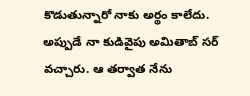కొడుతున్నారో నాకు అర్థం కాలేదు. అప్పుడే నా కుడివైపు అమితాబ్ సర్ వచ్చారు. ఆ తర్వాత నేను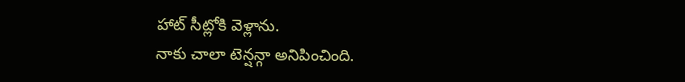హాట్ సీట్లోకి వెళ్లాను.
నాకు చాలా టెన్షన్గా అనిపించింది.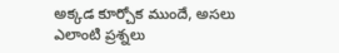అక్కడ కూర్చోక ముందే, అసలు ఎలాంటి ప్రశ్నలు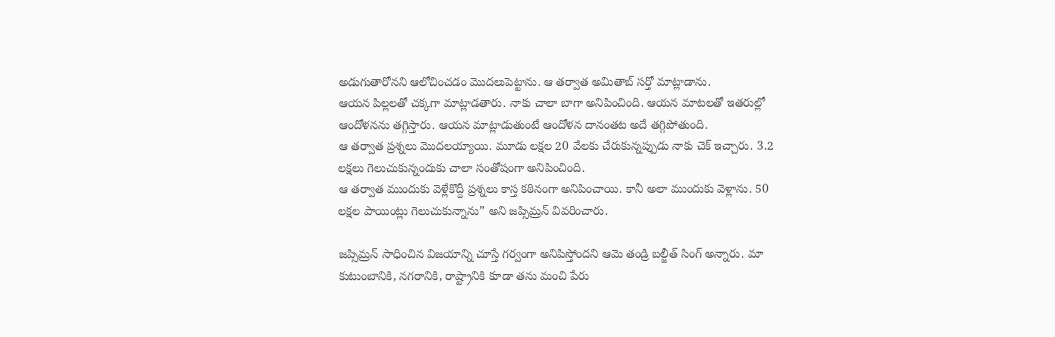అడుగుతారోనని ఆలోచించడం మొదలుపెట్టాను. ఆ తర్వాత అమితాబ్ సర్తో మాట్లాడాను.
ఆయన పిల్లలతో చక్కగా మాట్లాడతారు. నాకు చాలా బాగా అనిపించింది. ఆయన మాటలతో ఇతరుల్లో ఆందోళనను తగ్గిస్తారు. ఆయన మాట్లాడుతుంటే ఆందోళన దానంతట అదే తగ్గిపోతుంది.
ఆ తర్వాత ప్రశ్నలు మొదలయ్యాయి. మూడు లక్షల 20 వేలకు చేరుకున్నప్పుడు నాకు చెక్ ఇచ్చారు. 3.2 లక్షలు గెలుచుకున్నందుకు చాలా సంతోషంగా అనిపించింది.
ఆ తర్వాత ముందుకు వెళ్లేకొద్దీ ప్రశ్నలు కాస్త కఠినంగా అనిపించాయి. కానీ అలా ముందుకు వెళ్లాను. 50 లక్షల పాయింట్లు గెలుచుకున్నాను” అని జప్సిమ్రన్ వివరించారు.

జప్సిమ్రన్ సాధించిన విజయాన్ని చూస్తే గర్వంగా అనిపిస్తోందని ఆమె తండ్రి బల్జీత్ సింగ్ అన్నారు. మా కుటుంబానికి, నగరానికి, రాష్ట్రానికి కూడా తను మంచి పేరు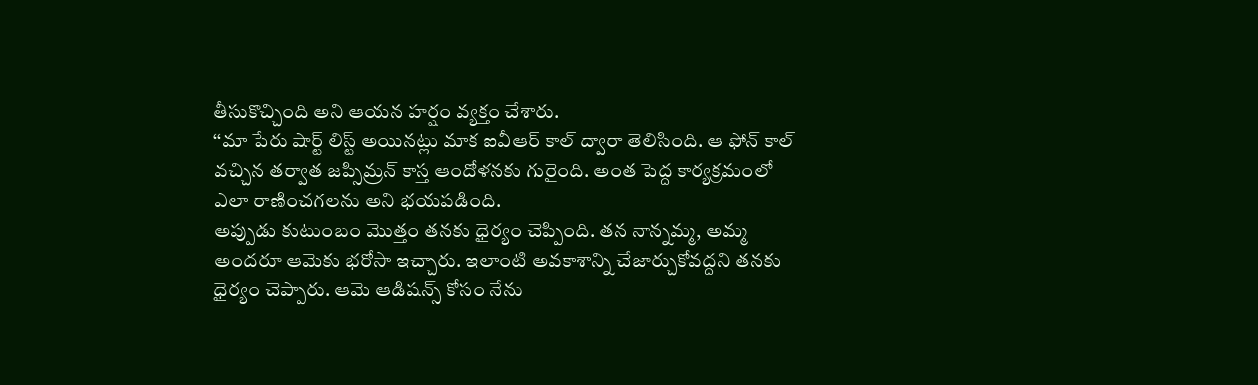తీసుకొచ్చింది అని ఆయన హర్షం వ్యక్తం చేశారు.
‘‘మా పేరు షార్ట్ లిస్ట్ అయినట్లు మాక ఐవీఆర్ కాల్ ద్వారా తెలిసింది. ఆ ఫోన్ కాల్ వచ్చిన తర్వాత జప్సిమ్రన్ కాస్త ఆందోళనకు గురైంది. అంత పెద్ద కార్యక్రమంలో ఎలా రాణించగలను అని భయపడింది.
అప్పుడు కుటుంబం మొత్తం తనకు ధైర్యం చెప్పింది. తన నాన్నమ్మ, అమ్మ అందరూ ఆమెకు భరోసా ఇచ్చారు. ఇలాంటి అవకాశాన్ని చేజార్చుకోవద్దని తనకు ధైర్యం చెప్పారు. ఆమె ఆడిషన్స్ కోసం నేను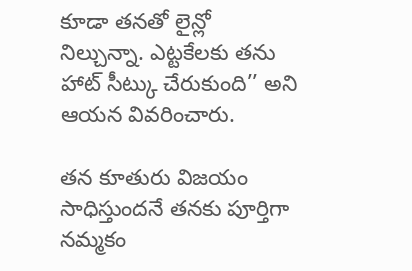కూడా తనతో లైన్లో నిల్చున్నా. ఎట్టకేలకు తను హాట్ సీట్కు చేరుకుంది’’ అని ఆయన వివరించారు.

తన కూతురు విజయం సాధిస్తుందనే తనకు పూర్తిగా నమ్మకం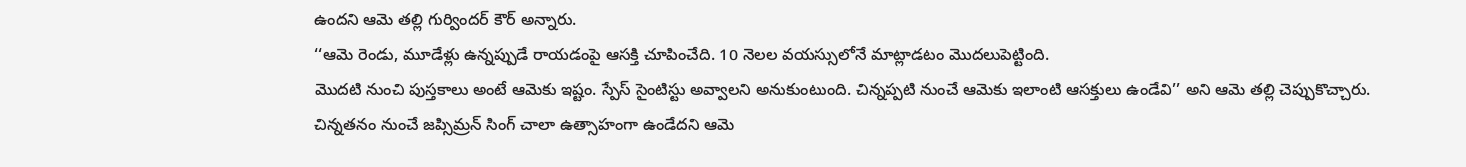ఉందని ఆమె తల్లి గుర్విందర్ కౌర్ అన్నారు.
‘‘ఆమె రెండు, మూడేళ్లు ఉన్నప్పుడే రాయడంపై ఆసక్తి చూపించేది. 10 నెలల వయస్సులోనే మాట్లాడటం మొదలుపెట్టింది.
మొదటి నుంచి పుస్తకాలు అంటే ఆమెకు ఇష్టం. స్పేస్ సైంటిస్టు అవ్వాలని అనుకుంటుంది. చిన్నప్పటి నుంచే ఆమెకు ఇలాంటి ఆసక్తులు ఉండేవి’’ అని ఆమె తల్లి చెప్పుకొచ్చారు.
చిన్నతనం నుంచే జప్సిమ్రన్ సింగ్ చాలా ఉత్సాహంగా ఉండేదని ఆమె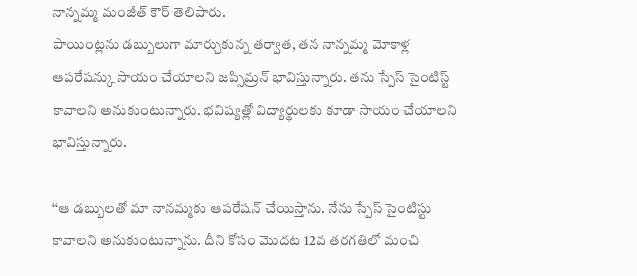నాన్నమ్మ మంజీత్ కౌర్ తెలిపారు.
పాయింట్లను డబ్బులుగా మార్చుకున్న తర్వాత, తన నాన్నమ్మ మోకాళ్ల ఆపరేషన్కు సాయం చేయాలని జప్సిమ్రన్ భావిస్తున్నారు. తను స్పేస్ సైంటిస్ట్ కావాలని అనుకుంటున్నారు. భవిష్యత్లో విద్యార్థులకు కూడా సాయం చేయాలని భావిస్తున్నారు.

‘‘ఆ డబ్బులతో మా నానమ్మకు ఆపరేషన్ చేయిస్తాను. నేను స్పేస్ సైంటిస్టు కావాలని అనుకుంటున్నాను. దీని కోసం మొదట 12వ తరగతిలో మంచి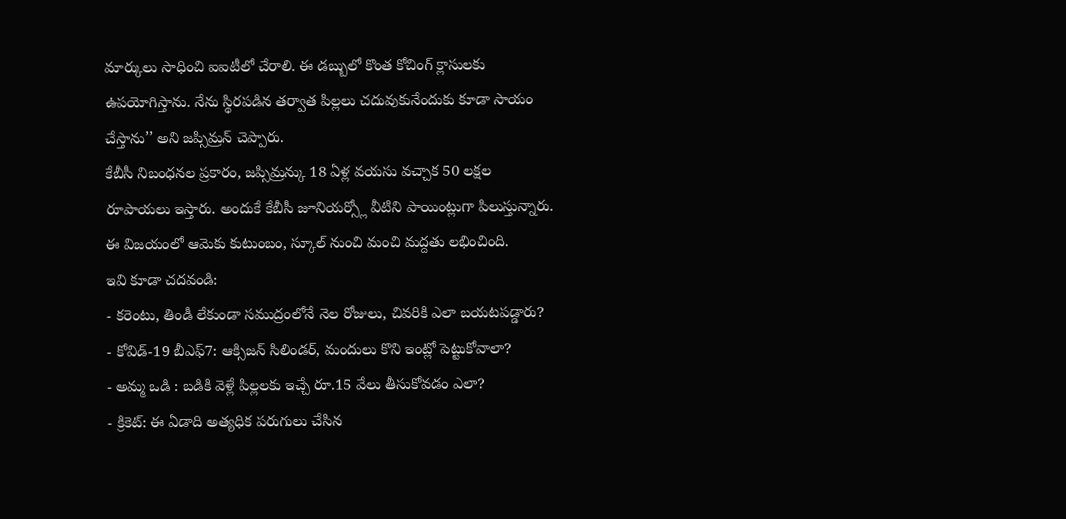మార్కులు సాధించి ఐఐటీలో చేరాలి. ఈ డబ్బులో కొంత కోచింగ్ క్లాసులకు ఉపయోగిస్తాను. నేను స్థిరపడిన తర్వాత పిల్లలు చదువుకునేందుకు కూడా సాయం చేస్తాను’’ అని జప్సిమ్రన్ చెప్పారు.
కేబీసీ నిబంధనల ప్రకారం, జప్సిమ్రన్కు 18 ఏళ్ల వయసు వచ్చాక 50 లక్షల రూపాయలు ఇస్తారు. అందుకే కేబీసీ జూనియర్స్లో వీటిని పాయింట్లుగా పిలుస్తున్నారు. ఈ విజయంలో ఆమెకు కుటుంబం, స్కూల్ నుంచి మంచి మద్దతు లభించింది.
ఇవి కూడా చదవండి:
- కరెంటు, తిండీ లేకుండా సముద్రంలోనే నెల రోజులు, చివరికి ఎలా బయటపడ్డారు?
- కోవిడ్-19 బీఎఫ్7: ఆక్సిజన్ సిలిండర్, మందులు కొని ఇంట్లో పెట్టుకోవాలా?
- అమ్మ ఒడి : బడికి వెళ్లే పిల్లలకు ఇచ్చే రూ.15 వేలు తీసుకోవడం ఎలా?
- క్రికెట్: ఈ ఏడాది అత్యధిక పరుగులు చేసిన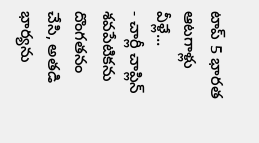టాప్ 5 భారత ఆటగాళ్లు వీళ్లే...
- చార్లీ చాప్లిన్ శవపేటికను దొంగతనం చేసి, అతడి భార్యను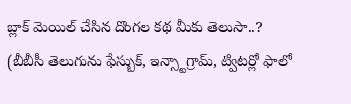బ్లాక్ మెయిల్ చేసిన దొంగల కథ మీకు తెలుసా..?
(బీబీసీ తెలుగును ఫేస్బుక్, ఇన్స్టాగ్రామ్, ట్విటర్లో ఫాలో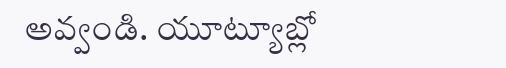అవ్వండి. యూట్యూబ్లో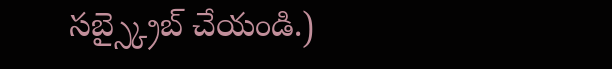సబ్స్క్రైబ్ చేయండి.)